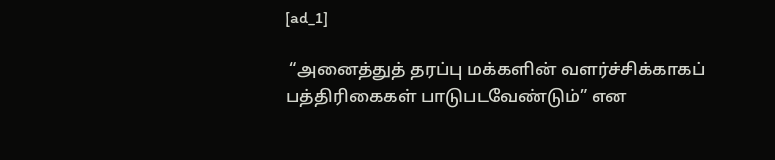[ad_1]

 “அனைத்துத் தரப்பு மக்களின் வளர்ச்சிக்காகப் பத்திரிகைகள் பாடுபடவேண்டும்” என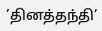‘தினத்தந்தி’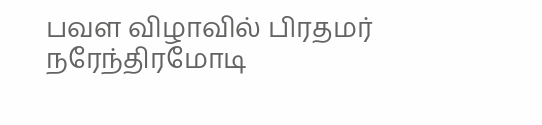பவள விழாவில் பிரதமர் நரேந்திரமோடி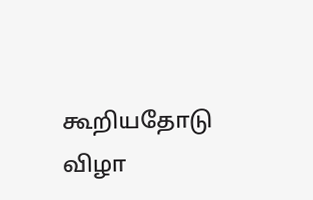கூறியதோடு விழா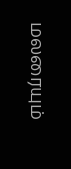மலரையும்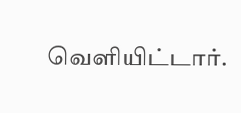வெளியிட்டார்.